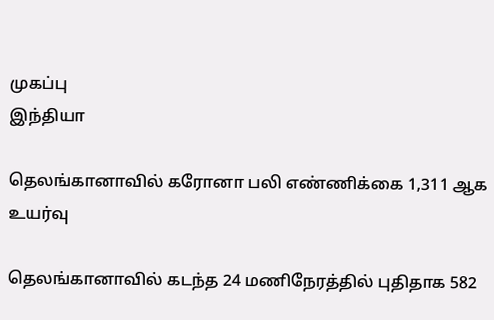முகப்பு
இந்தியா

தெலங்கானாவில் கரோனா பலி எண்ணிக்கை 1,311 ஆக உயர்வு

தெலங்கானாவில் கடந்த 24 மணிநேரத்தில் புதிதாக 582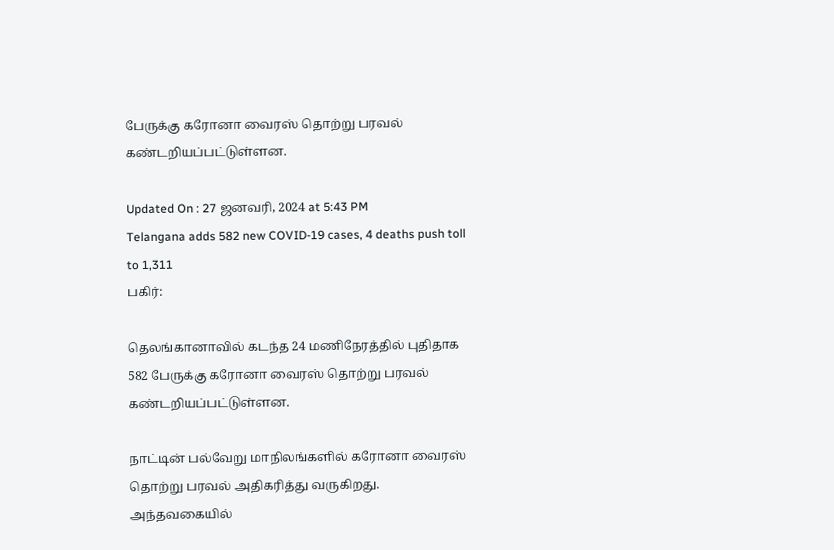பேருக்கு கரோனா வைரஸ் தொற்று பரவல் கண்டறியப்பட்டுள்ளன.

Updated On : 27 ஜனவரி, 2024 at 5:43 PM
Telangana adds 582 new COVID-19 cases, 4 deaths push toll to 1,311
பகிர்:

தெலங்கானாவில் கடந்த 24 மணிநேரத்தில் புதிதாக 582 பேருக்கு கரோனா வைரஸ் தொற்று பரவல் கண்டறியப்பட்டுள்ளன.

நாட்டின் பல்வேறு மாநிலங்களில் கரோனா வைரஸ் தொற்று பரவல் அதிகரித்து வருகிறது. அந்தவகையில்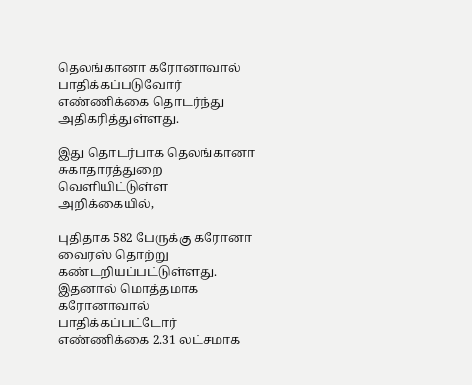தெலங்கானா கரோனாவால் பாதிக்கப்படுவோர் எண்ணிக்கை தொடர்ந்து அதிகரித்துள்ளது.

இது தொடர்பாக தெலங்கானா சுகாதாரத்துறை வெளியிட்டுள்ள அறிக்கையில்,

புதிதாக 582 பேருக்கு கரோனா வைரஸ் தொற்று கண்டறியப்பட்டுள்ளது. இதனால் மொத்தமாக கரோனாவால் பாதிக்கப்பட்டோர் எண்ணிக்கை 2.31 லட்சமாக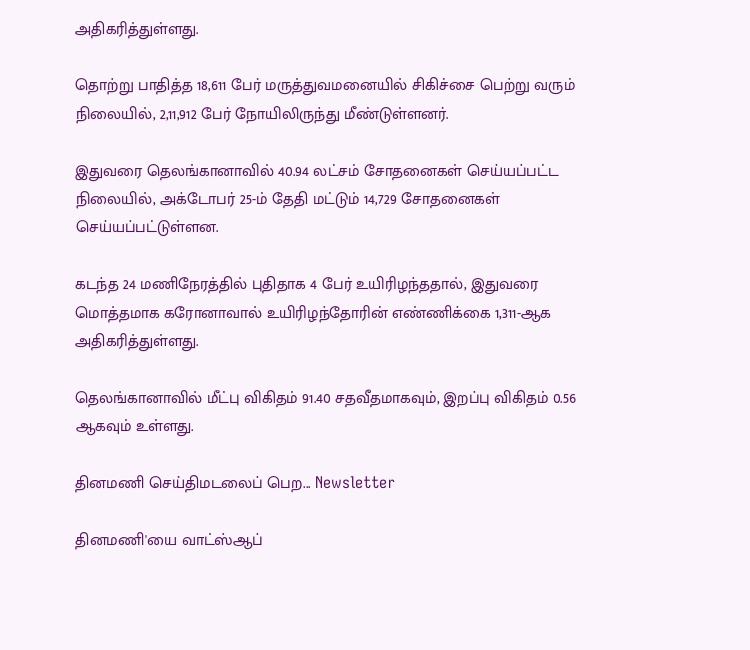அதிகரித்துள்ளது.

தொற்று பாதித்த 18,611 பேர் மருத்துவமனையில் சிகிச்சை பெற்று வரும் நிலையில், 2,11,912 பேர் நோயிலிருந்து மீண்டுள்ளனர்.

இதுவரை தெலங்கானாவில் 40.94 லட்சம் சோதனைகள் செய்யப்பட்ட நிலையில், அக்டோபர் 25-ம் தேதி மட்டும் 14,729 சோதனைகள் செய்யப்பட்டுள்ளன.

கடந்த 24 மணிநேரத்தில் புதிதாக 4 பேர் உயிரிழந்ததால், இதுவரை மொத்தமாக கரோனாவால் உயிரிழந்தோரின் எண்ணிக்கை 1,311-ஆக அதிகரித்துள்ளது.

தெலங்கானாவில் மீட்பு விகிதம் 91.40 சதவீதமாகவும், இறப்பு விகிதம் 0.56 ஆகவும் உள்ளது.

தினமணி செய்திமடலைப் பெற... Newsletter

தினமணி'யை வாட்ஸ்ஆப்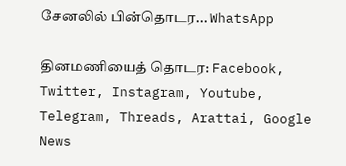சேனலில் பின்தொடர... WhatsApp

தினமணியைத் தொடர: Facebook, Twitter, Instagram, Youtube, Telegram, Threads, Arattai, Google News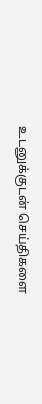உடனுக்குடன் செய்திகளை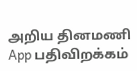அறிய தினமணி App பதிவிறக்கம்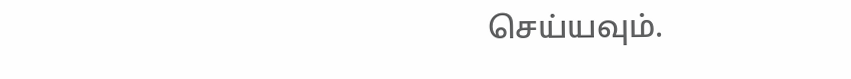செய்யவும்.